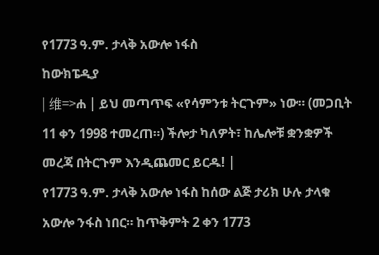የ1773 ዓ.ም. ታላቅ አውሎ ነፋስ
ከውክፔዲያ
| 维=>ሐ | ይህ መጣጥፍ «የሳምንቱ ትርጉም» ነው። (መጋቢት 11 ቀን 1998 ተመረጠ።) ችሎታ ካለዎት፣ ከሌሎቹ ቋንቋዎች መረጃ በትርጉም እንዲጨመር ይርዱ! |
የ1773 ዓ.ም. ታላቅ አውሎ ነፋስ ከሰው ልጅ ታሪክ ሁሉ ታላቁ አውሎ ንፋስ ነበር። ከጥቅምት 2 ቀን 1773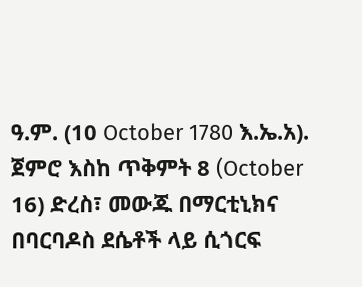ዓ.ም. (10 October 1780 እ.ኤ.አ). ጀምሮ እስከ ጥቅምት 8 (October 16) ድረስ፣ መውጁ በማርቲኒክና በባርባዶስ ደሴቶች ላይ ሲጎርፍ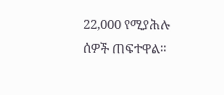22,000 የሚያሕሉ ሰዎች ጠፍተዋል።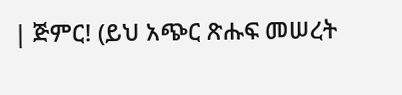| ጅምር! (ይህ አጭር ጽሑፍ መሠረት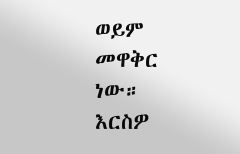ወይም መዋቅር ነው። እርስዎ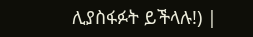ሊያስፋፉት ይችላሉ!) |